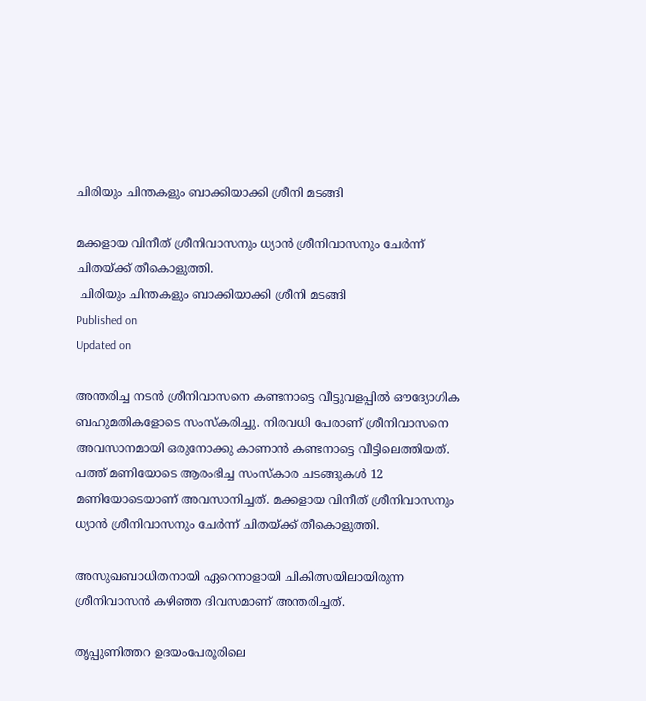ചിരിയും ചിന്തകളും ബാക്കിയാക്കി ശ്രീനി മടങ്ങി

മക്കളായ വിനീത് ശ്രീനിവാസനും ധ്യാൻ ശ്രീനിവാസനും ചേർന്ന് ചിതയ്ക്ക് തീകൊളുത്തി.
 ചിരിയും ചിന്തകളും ബാക്കിയാക്കി ശ്രീനി മടങ്ങി
Published on
Updated on

അന്തരിച്ച നടന്‍ ശ്രീനിവാസനെ കണ്ടനാട്ടെ വീട്ടുവളപ്പില്‍ ഔദ്യോഗിക ബഹുമതികളോടെ സംസ്‌കരിച്ചു. നിരവധി പേരാണ് ശ്രീനിവാസനെ അവസാനമായി ഒരുനോക്കു കാണാന്‍ കണ്ടനാട്ടെ വീട്ടിലെത്തിയത്. പത്ത് മണിയോടെ ആരംഭിച്ച സംസ്കാര ചടങ്ങുകൾ 12 മണിയോടെയാണ് അവസാനിച്ചത്. മക്കളായ വിനീത് ശ്രീനിവാസനും ധ്യാൻ ശ്രീനിവാസനും ചേർന്ന് ചിതയ്ക്ക് തീകൊളുത്തി.

അസുഖബാധിതനായി ഏറെനാളായി ചികിത്സയിലായിരുന്ന ശ്രീനിവാസന്‍ കഴിഞ്ഞ ദിവസമാണ് അന്തരിച്ചത്.

തൃപ്പുണിത്തറ ഉദയംപേരൂരിലെ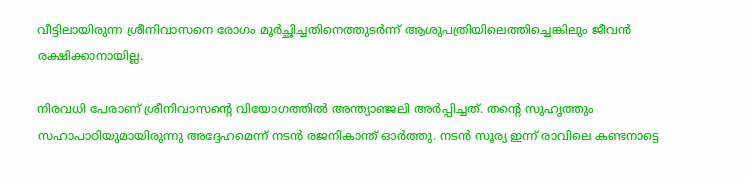വീട്ടിലായിരുന്ന ശ്രീനിവാസനെ രോഗം മൂര്‍ച്ഛിച്ചതിനെത്തുടര്‍ന്ന് ആശുപത്രിയിലെത്തിച്ചെങ്കിലും ജീവന്‍ രക്ഷിക്കാനായില്ല.

നിരവധി പേരാണ് ശ്രീനിവാസന്റെ വിയോഗത്തില്‍ അന്ത്യാഞ്ജലി അര്‍പ്പിച്ചത്. തന്റെ സുഹൃത്തും സഹാപാഠിയുമായിരുന്നു അദ്ദേഹമെന്ന് നടന്‍ രജനികാന്ത് ഓര്‍ത്തു. നടന്‍ സൂര്യ ഇന്ന് രാവിലെ കണ്ടനാട്ടെ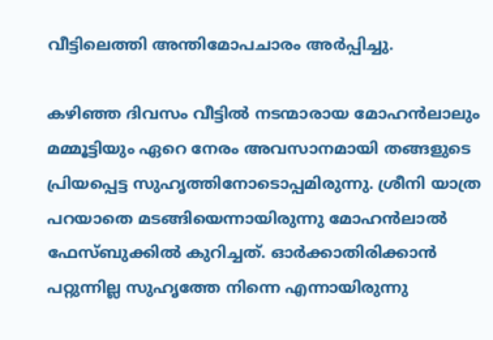വീട്ടിലെത്തി അന്തിമോപചാരം അര്‍പ്പിച്ചു.

കഴിഞ്ഞ ദിവസം വീട്ടില്‍ നടന്മാരായ മോഹന്‍ലാലും മമ്മൂട്ടിയും ഏറെ നേരം അവസാനമായി തങ്ങളുടെ പ്രിയപ്പെട്ട സുഹൃത്തിനോടൊപ്പമിരുന്നു. ശ്രീനി യാത്ര പറയാതെ മടങ്ങിയെന്നായിരുന്നു മോഹന്‍ലാല്‍ ഫേസ്ബുക്കില്‍ കുറിച്ചത്. ഓര്‍ക്കാതിരിക്കാന്‍ പറ്റുന്നില്ല സുഹൃത്തേ നിന്നെ എന്നായിരുന്നു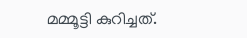മമ്മൂട്ടി കുറിച്ചത്.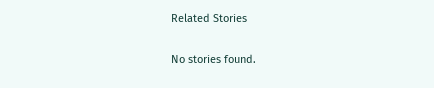Related Stories

No stories found.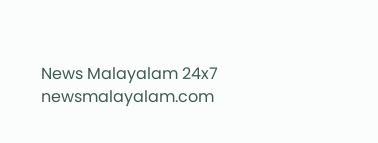News Malayalam 24x7
newsmalayalam.com